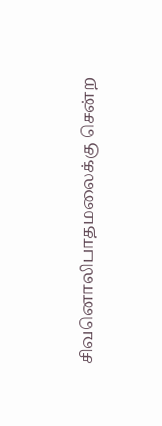சிவனொலிபாதமலைக்கு சென்ற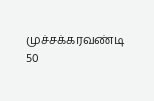முச்சக்கரவண்டி 50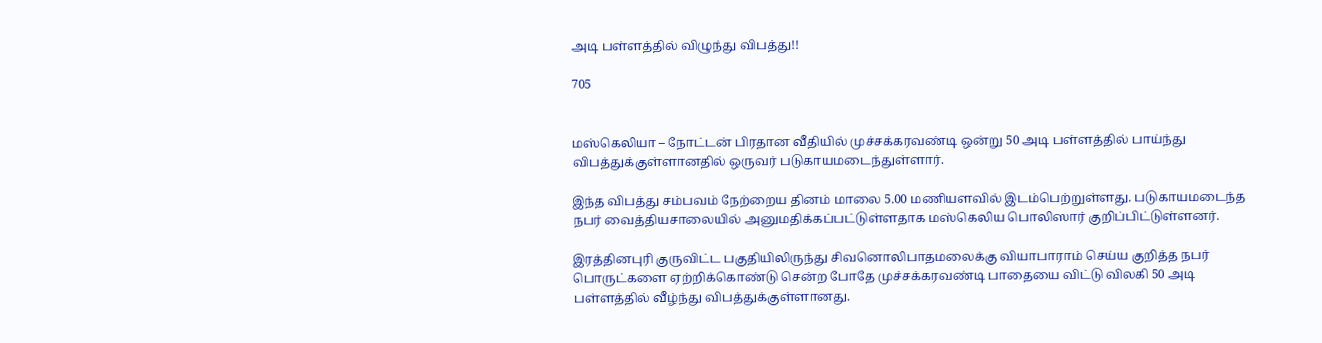அடி பள்ளத்தில் விழுந்து விபத்து!!

705


மஸ்கெலியா – நோட்டன் பிரதான வீதியில் முச்சக்கரவண்டி ஒன்று 50 அடி பள்ளத்தில் பாய்ந்து விபத்துக்குள்ளானதில் ஒருவர் படுகாயமடைந்துள்ளார்.

இந்த விபத்து சம்பவம் நேற்றைய தினம் மாலை 5.00 மணியளவில் இடம்பெற்றுள்ளது. படுகாயமடைந்த நபர் வைத்தியசாலையில் அனுமதிக்கப்பட்டுள்ளதாக மஸ்கெலிய பொலிஸார் குறிப்பிட்டுள்ளனர்.

இரத்தினபுரி குருவிட்ட பகுதியிலிருந்து சிவனொலிபாதமலைக்கு வியாபாராம் செய்ய குறித்த நபர் பொருட்களை ஏற்றிக்கொண்டு சென்ற போதே முச்சக்கரவண்டி பாதையை விட்டு விலகி 50 அடி பள்ளத்தில் வீழ்ந்து விபத்துக்குள்ளானது.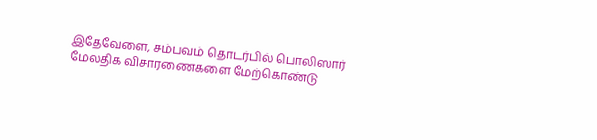இதேவேளை, சம்பவம் தொடர்பில் பொலிஸார் மேலதிக விசாரணைகளை மேற்கொண்டு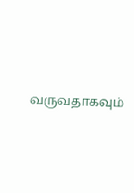வருவதாகவும்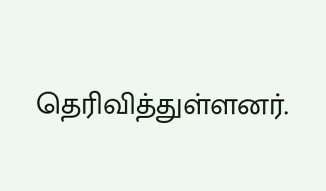தெரிவித்துள்ளனர்.